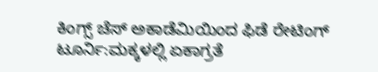ಕಿಂಗ್ಸ್ ಚೆಸ್ ಅಕಾಡೆಮಿಯಿಂದ ಫಿಡೆ ರೇಟಿಂಗ್ ಟೂರ್ನಿ:ಮಕ್ಕಳಲ್ಲಿ ಏಕಾಗ್ರತೆ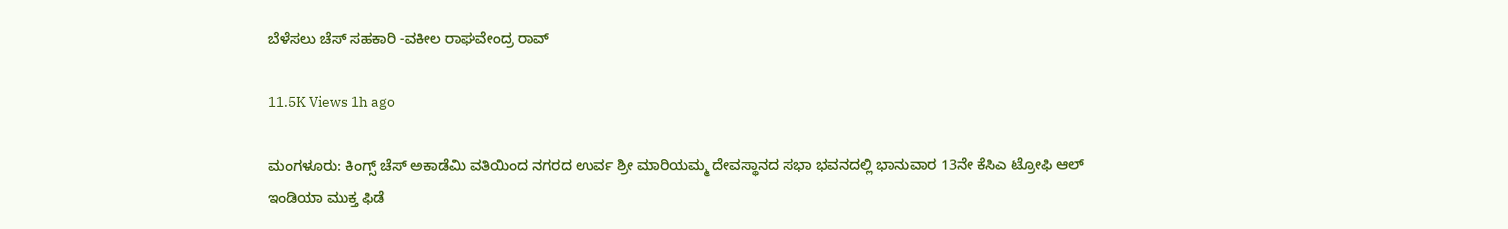ಬೆಳೆಸಲು ಚೆಸ್ ಸಹಕಾರಿ -ವಕೀಲ ರಾಘವೇಂದ್ರ ರಾವ್

11.5K Views 1h ago

ಮಂಗಳೂರು: ಕಿಂಗ್ಸ್ ಚೆಸ್ ಅಕಾಡೆಮಿ ವತಿಯಿಂದ ನಗರದ ಉರ್ವ ಶ್ರೀ ಮಾರಿಯಮ್ಮ ದೇವಸ್ಥಾನದ ಸಭಾ ಭವನದಲ್ಲಿ ಭಾನುವಾರ 13ನೇ ಕೆಸಿಎ ಟ್ರೋಫಿ ಆಲ್ ಇಂಡಿಯಾ ಮುಕ್ತ ಫಿಡೆ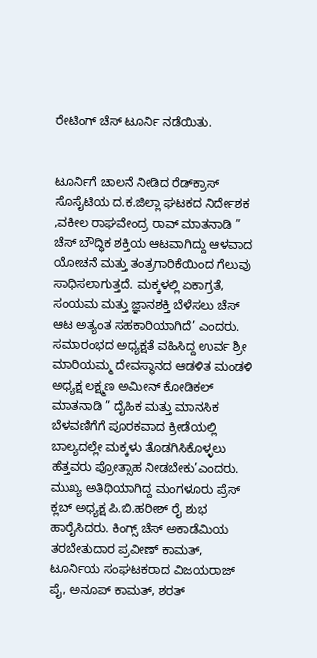ರೇಟಿಂಗ್ ಚೆಸ್ ಟೂರ್ನಿ ನಡೆಯಿತು.


ಟೂರ್ನಿಗೆ ಚಾಲನೆ ನೀಡಿದ ರೆಡ್‌ಕ್ರಾಸ್ ಸೊಸೈಟಿಯ ದ.ಕ.ಜಿಲ್ಲಾ ಘಟಕದ ನಿರ್ದೇಶಕ ,ವಕೀಲ ರಾಘವೇಂದ್ರ ರಾವ್ ಮಾತನಾಡಿ ” ಚೆಸ್ ಬೌದ್ಧಿಕ ಶಕ್ತಿಯ ಆಟವಾಗಿದ್ದು ಆಳವಾದ ಯೋಚನೆ ಮತ್ತು ತಂತ್ರಗಾರಿಕೆಯಿಂದ ಗೆಲುವು ಸಾಧಿಸಲಾಗುತ್ತದೆ. ಮಕ್ಕಳಲ್ಲಿ ಏಕಾಗ್ರತೆ, ಸಂಯಮ ಮತ್ತು ಜ್ಞಾನಶಕ್ತಿ ಬೆಳೆಸಲು ಚೆಸ್ ಆಟ ಅತ್ಯಂತ ಸಹಕಾರಿಯಾಗಿದೆ’ ಎಂದರು.
ಸಮಾರಂಭದ ಅಧ್ಯಕ್ಷತೆ ವಹಿಸಿದ್ದ ಉರ್ವ ಶ್ರೀ ಮಾರಿಯಮ್ಮ ದೇವಸ್ಥಾನದ ಆಡಳಿತ ಮಂಡಳಿ ಅಧ್ಯಕ್ಷ ಲಕ್ಷ್ಮಣ ಅಮೀನ್ ಕೋಡಿಕಲ್ ಮಾತನಾಡಿ ” ದೈಹಿಕ ಮತ್ತು ಮಾನಸಿಕ ಬೆಳವಣಿಗೆಗೆ ಪೂರಕವಾದ ಕ್ರೀಡೆಯಲ್ಲಿ ಬಾಲ್ಯದಲ್ಲೇ ಮಕ್ಕಳು ತೊಡಗಿಸಿಕೊಳ್ಳಲು ಹೆತ್ತವರು ಪ್ರೋತ್ಸಾಹ ನೀಡಬೇಕು’ಎಂದರು.
ಮುಖ್ಯ ಅತಿಥಿಯಾಗಿದ್ದ ಮಂಗಳೂರು ಪ್ರೆಸ್ ಕ್ಲಬ್ ಅಧ್ಯಕ್ಷ ಪಿ.ಬಿ.ಹರೀಶ್ ರೈ ಶುಭ ಹಾರೈಸಿದರು. ಕಿಂಗ್ಸ್ ಚೆಸ್ ಅಕಾಡೆಮಿಯ ತರಬೇತುದಾರ ಪ್ರವೀಣ್ ಕಾಮತ್, ಟೂರ್ನಿಯ ಸಂಘಟಕರಾದ ವಿಜಯರಾಜ್ ಪೈ, ಅನೂಪ್ ಕಾಮತ್, ಶರತ್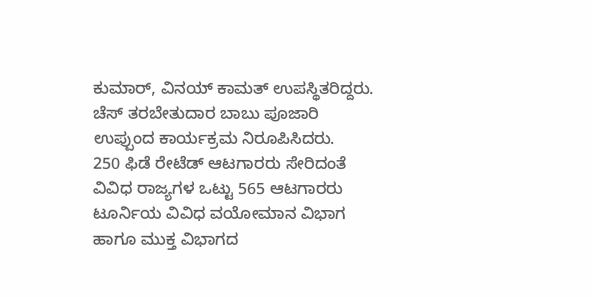ಕುಮಾರ್, ವಿನಯ್ ಕಾಮತ್ ಉಪಸ್ಥಿತರಿದ್ದರು. ಚೆಸ್ ತರಬೇತುದಾರ ಬಾಬು ಪೂಜಾರಿ ಉಪ್ಪುಂದ ಕಾರ್ಯಕ್ರಮ ನಿರೂಪಿಸಿದರು.
250 ಫಿಡೆ ರೇಟೆಡ್ ಆಟಗಾರರು ಸೇರಿದಂತೆ ವಿವಿಧ ರಾಜ್ಯಗಳ ಒಟ್ಟು 565 ಆಟಗಾರರು ಟೂರ್ನಿಯ ವಿವಿಧ ವಯೋಮಾನ‌ ವಿಭಾಗ ಹಾಗೂ ಮುಕ್ತ ವಿಭಾಗದ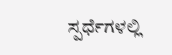ಸ್ಪರ್ಧೆಗಳಲ್ಲಿ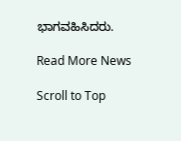ಭಾಗವಹಿಸಿದರು.

Read More News

Scroll to Top